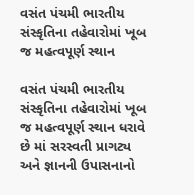વસંત પંચમી ભારતીય સંસ્કૃતિના તહેવારોમાં ખૂબ જ મહત્વપૂર્ણ સ્થાન

વસંત પંચમી ભારતીય સંસ્કૃતિના તહેવારોમાં ખૂબ જ મહત્વપૂર્ણ સ્થાન ધરાવે છે માં સરસ્વતી પ્રાગટ્ય અને જ્ઞાનની ઉપાસનાનો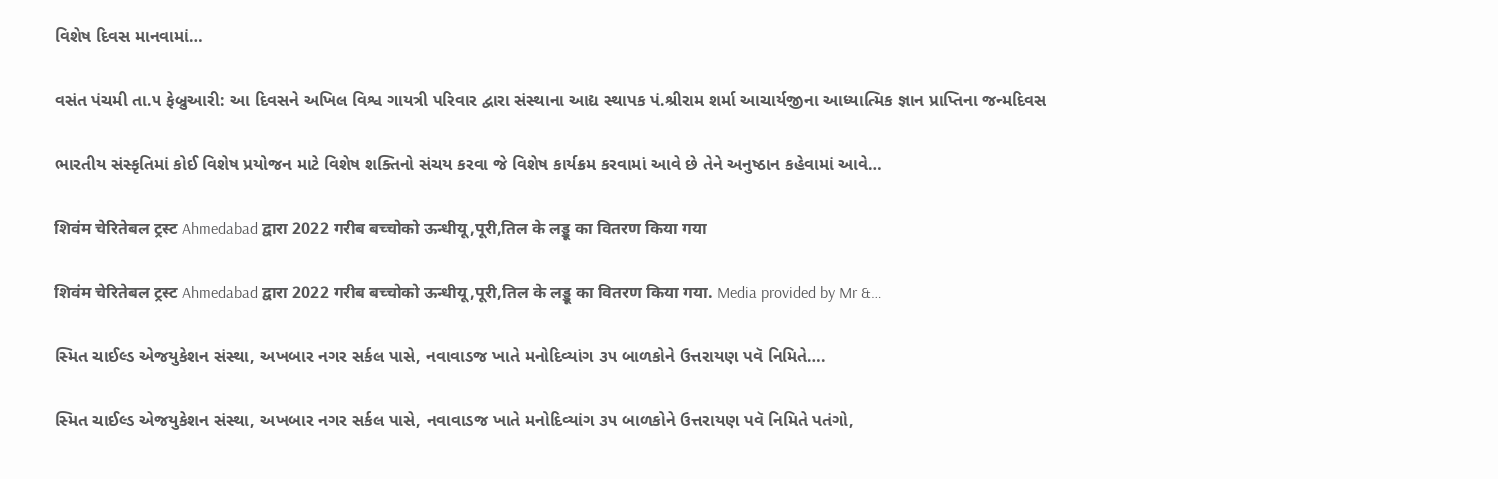વિશેષ દિવસ માનવામાં…

વસંત પંચમી તા.૫ ફેબ્રુઆરી: આ દિવસને અખિલ વિશ્વ ગાયત્રી પરિવાર દ્વારા સંસ્થાના આદ્ય સ્થાપક પં.શ્રીરામ શર્મા આચાર્યજીના આધ્યાત્મિક જ્ઞાન પ્રાપ્તિના જન્મદિવસ

ભારતીય સંસ્કૃતિમાં કોઈ વિશેષ પ્રયોજન માટે વિશેષ શક્તિનો સંચય કરવા જે વિશેષ કાર્યક્રમ કરવામાં આવે છે તેને અનુષ્ઠાન કહેવામાં આવે…

शिवंम चेरितेबल ट्रस्ट Ahmedabad द्वारा 2022 गरीब बच्चोको ऊन्धीयू,पूरी,तिल के लड्डू का वितरण किया गया

शिवंम चेरितेबल ट्रस्ट Ahmedabad द्वारा 2022 गरीब बच्चोको ऊन्धीयू,पूरी,तिल के लड्डू का वितरण किया गया. Media provided by Mr &…

સ્મિત ચાઈલ્ડ એજયુકેશન સંસ્થા, અખબાર નગર સર્કલ પાસે, નવાવાડજ ખાતે મનોદિવ્યાંગ ૩૫ બાળકોને ઉત્તરાયણ પવૅ નિમિતે….

સ્મિત ચાઈલ્ડ એજયુકેશન સંસ્થા, અખબાર નગર સર્કલ પાસે, નવાવાડજ ખાતે મનોદિવ્યાંગ ૩૫ બાળકોને ઉત્તરાયણ પવૅ નિમિતે પતંગો,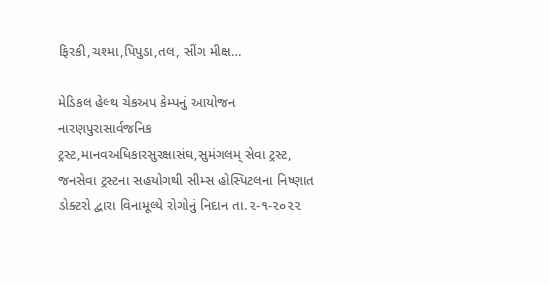ફિરકી,ચશ્મા,પિપુડા,તલ, સીંગ મીક્ષ…

મેડિકલ હેલ્થ ચેકઅપ કેમ્પનું આયોજન નારણપુરાસાર્વજનિક ટ્રસ્ટ,માનવઅધિકારસુરક્ષાસંઘ,સુમંગલમ્ સેવા ટ્રસ્ટ, જનસેવા ટ્રસ્ટના સહયોગથી સીમ્સ હોસ્પિટલના નિષ્ણાત ડોક્ટરો દ્વારા વિનામૂલ્યે રોગોનું નિદાન તા.૨-૧-૨૦૨૨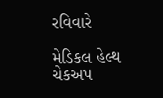રવિવારે

મેડિકલ હેલ્થ ચેકઅપ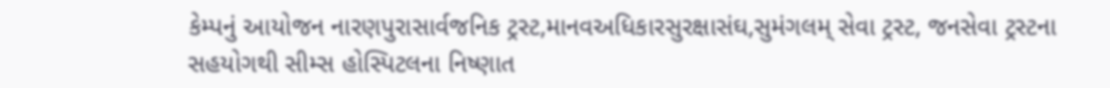કેમ્પનું આયોજન નારણપુરાસાર્વજનિક ટ્રસ્ટ,માનવઅધિકારસુરક્ષાસંઘ,સુમંગલમ્ સેવા ટ્રસ્ટ, જનસેવા ટ્રસ્ટના સહયોગથી સીમ્સ હોસ્પિટલના નિષ્ણાત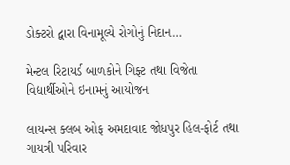ડોક્ટરો દ્વારા વિનામૂલ્યે રોગોનું નિદાન…

મેન્ટલ રિટાયર્ડ બાળકોને ગિફ્ટ તથા વિજેતા વિદ્યાર્થીઓને ઇનામનું આયોજન

લાયન્સ ક્લબ ઓફ અમદાવાદ જોધપુર હિલ-ફોર્ટ તથા ગાયત્રી પરિવાર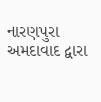નારણપુરા અમદાવાદ દ્વારા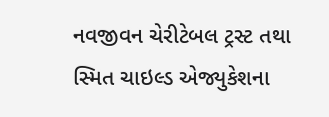નવજીવન ચેરીટેબલ ટ્રસ્ટ તથા સ્મિત ચાઇલ્ડ એજ્યુકેશના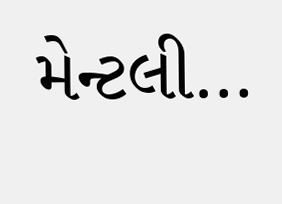મેન્ટલી…